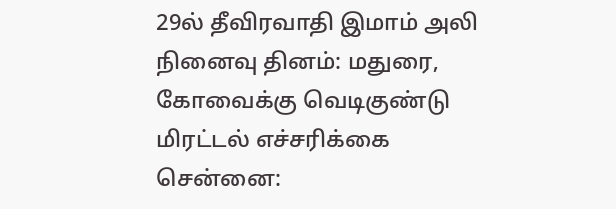29ல் தீவிரவாதி இமாம் அலி நினைவு தினம்: மதுரை, கோவைக்கு வெடிகுண்டு மிரட்டல் எச்சரிக்கை
சென்னை: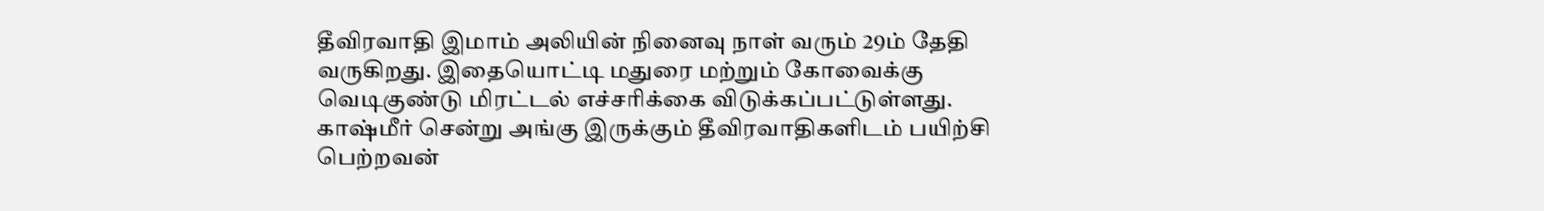தீவிரவாதி இமாம் அலியின் நினைவு நாள் வரும் 29ம் தேதி வருகிறது. இதையொட்டி மதுரை மற்றும் கோவைக்கு வெடிகுண்டு மிரட்டல் எச்சரிக்கை விடுக்கப்பட்டுள்ளது.
காஷ்மீர் சென்று அங்கு இருக்கும் தீவிரவாதிகளிடம் பயிற்சி பெற்றவன்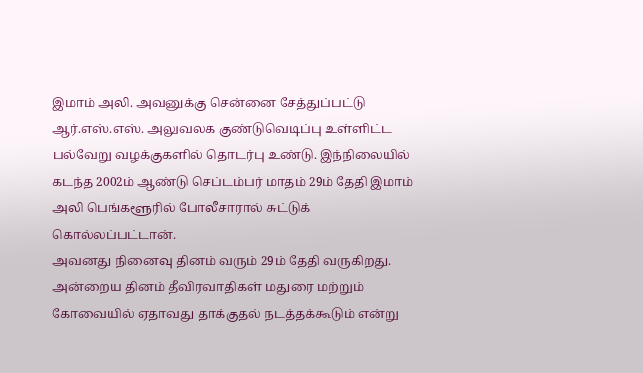இமாம் அலி. அவனுக்கு சென்னை சேத்துப்பட்டு ஆர்.எஸ்.எஸ். அலுவலக குண்டுவெடிப்பு உள்ளிட்ட பல்வேறு வழக்குகளில் தொடர்பு உண்டு. இந்நிலையில் கடந்த 2002ம் ஆண்டு செப்டம்பர் மாதம் 29ம் தேதி இமாம் அலி பெங்களூரில் போலீசாரால் சுட்டுக் கொல்லப்பட்டான்.
அவனது நினைவு தினம் வரும் 29ம் தேதி வருகிறது. அன்றைய தினம் தீவிரவாதிகள் மதுரை மற்றும் கோவையில் ஏதாவது தாக்குதல் நடத்தக்கூடும் என்று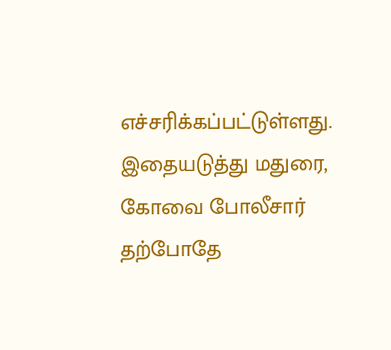எச்சரிக்கப்பட்டுள்ளது. இதையடுத்து மதுரை, கோவை போலீசார் தற்போதே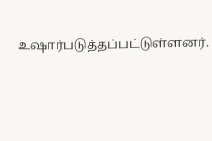உஷார்படுத்தப்பட்டுள்ளனர்.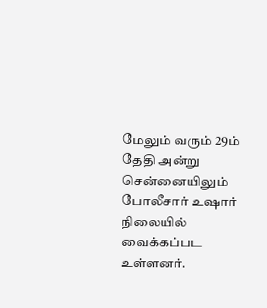மேலும் வரும் 29ம் தேதி அன்று சென்னையிலும் போலீசார் உஷார் நிலையில் வைக்கப்பட உள்ளனர்.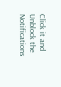Click it and Unblock the Notifications